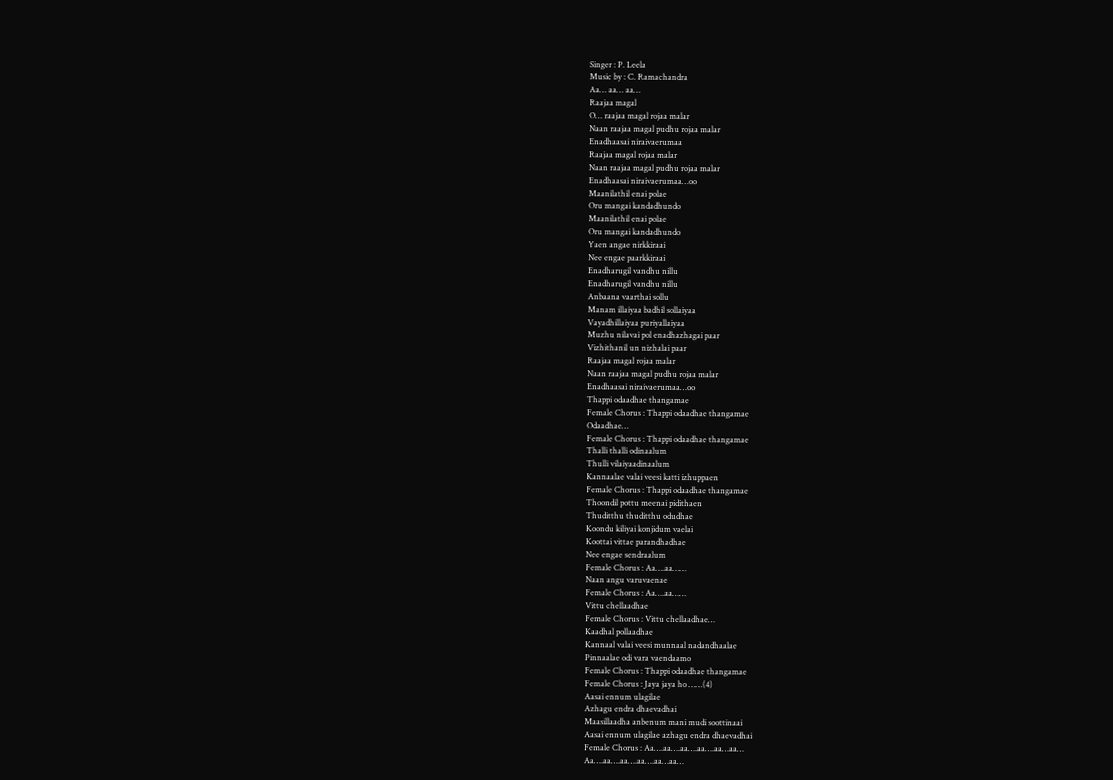Singer : P. Leela
Music by : C. Ramachandra
Aa… aa… aa…
Raajaa magal
O… raajaa magal rojaa malar
Naan raajaa magal pudhu rojaa malar
Enadhaasai niraivaerumaa
Raajaa magal rojaa malar
Naan raajaa magal pudhu rojaa malar
Enadhaasai niraivaerumaa…oo
Maanilathil enai polae
Oru mangai kandadhundo
Maanilathil enai polae
Oru mangai kandadhundo
Yaen angae nirkkiraai
Nee engae paarkkiraai
Enadharugil vandhu nillu
Enadharugil vandhu nillu
Anbaana vaarthai sollu
Manam illaiyaa badhil sollaiyaa
Vayadhillaiyaa puriyallaiyaa
Muzhu nilavai pol enadhazhagai paar
Vizhithanil un nizhalai paar
Raajaa magal rojaa malar
Naan raajaa magal pudhu rojaa malar
Enadhaasai niraivaerumaa…oo
Thappi odaadhae thangamae
Female Chorus : Thappi odaadhae thangamae
Odaadhae…
Female Chorus : Thappi odaadhae thangamae
Thalli thalli odinaalum
Thulli vilaiyaadinaalum
Kannaalae valai veesi katti izhuppaen
Female Chorus : Thappi odaadhae thangamae
Thoondil pottu meenai pidithaen
Thuditthu thuditthu odudhae
Koondu kiliyai konjidum vaelai
Koottai vittae parandhadhae
Nee engae sendraalum
Female Chorus : Aa….aa……
Naan angu varuvaenae
Female Chorus : Aa….aa……
Vittu chellaadhae
Female Chorus : Vittu chellaadhae…
Kaadhal pollaadhae
Kannaal valai veesi munnaal nadandhaalae
Pinnaalae odi vara vaendaamo
Female Chorus : Thappi odaadhae thangamae
Female Chorus : Jaya jaya ho ……(4)
Aasai ennum ulagilae
Azhagu endra dhaevadhai
Maasillaadha anbenum mani mudi soottinaai
Aasai ennum ulagilae azhagu endra dhaevadhai
Female Chorus : Aa….aa….aa….aa….aa…aa…
Aa….aa….aa….aa….aa…aa…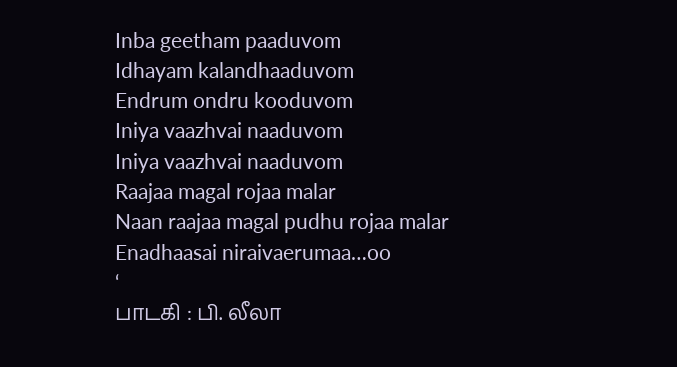Inba geetham paaduvom
Idhayam kalandhaaduvom
Endrum ondru kooduvom
Iniya vaazhvai naaduvom
Iniya vaazhvai naaduvom
Raajaa magal rojaa malar
Naan raajaa magal pudhu rojaa malar
Enadhaasai niraivaerumaa…oo
‘
பாடகி : பி. லீலா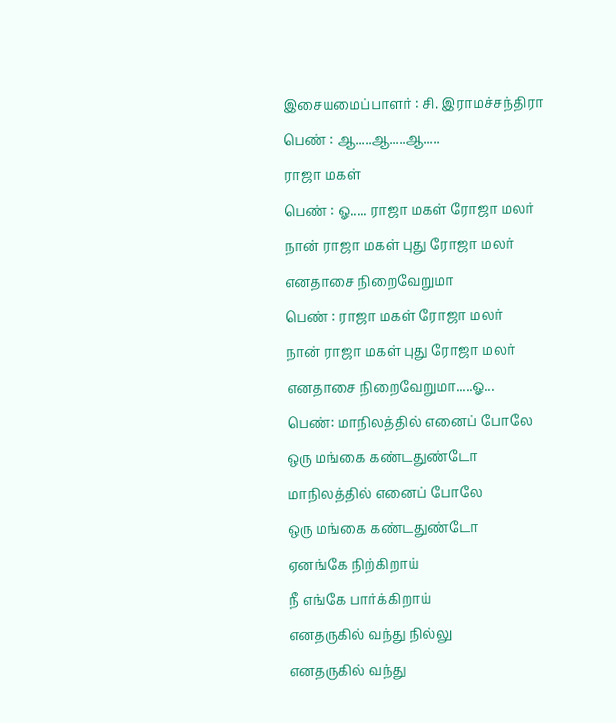இசையமைப்பாளர் : சி. இராமச்சந்திரா
பெண் : ஆ.....ஆ.....ஆ.....
ராஜா மகள்
பெண் : ஓ..... ராஜா மகள் ரோஜா மலர்
நான் ராஜா மகள் புது ரோஜா மலர்
எனதாசை நிறைவேறுமா
பெண் : ராஜா மகள் ரோஜா மலர்
நான் ராஜா மகள் புது ரோஜா மலர்
எனதாசை நிறைவேறுமா.....ஓ...
பெண்: மாநிலத்தில் எனைப் போலே
ஒரு மங்கை கண்டதுண்டோ
மாநிலத்தில் எனைப் போலே
ஒரு மங்கை கண்டதுண்டோ
ஏனங்கே நிற்கிறாய்
நீ எங்கே பார்க்கிறாய்
எனதருகில் வந்து நில்லு
எனதருகில் வந்து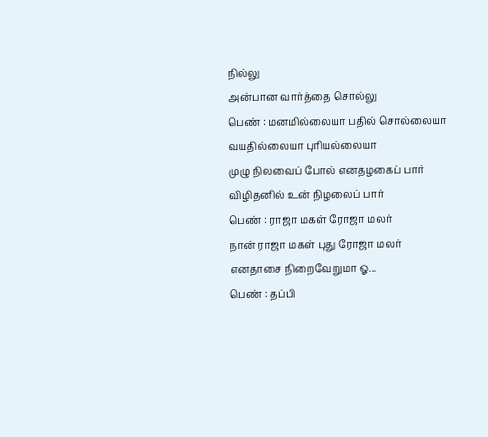நில்லு
அன்பான வார்த்தை சொல்லு
பெண் : மனமில்லையா பதில் சொல்லையா
வயதில்லையா புரியல்லையா
முழு நிலவைப் போல் எனதழகைப் பார்
விழிதனில் உன் நிழலைப் பார்
பெண் : ராஜா மகள் ரோஜா மலர்
நான் ராஜா மகள் புது ரோஜா மலர்
எனதாசை நிறைவேறுமா ஓ...
பெண் : தப்பி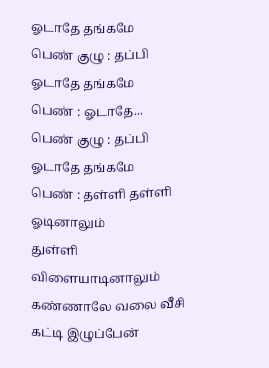ஓடாதே தங்கமே
பெண் குழு : தப்பி ஓடாதே தங்கமே
பெண் : ஓடாதே...
பெண் குழு : தப்பி ஓடாதே தங்கமே
பெண் : தள்ளி தள்ளி ஓடினாலும்
துள்ளி விளையாடினாலும்
கண்ணாலே வலை வீசி கட்டி இழுப்பேன்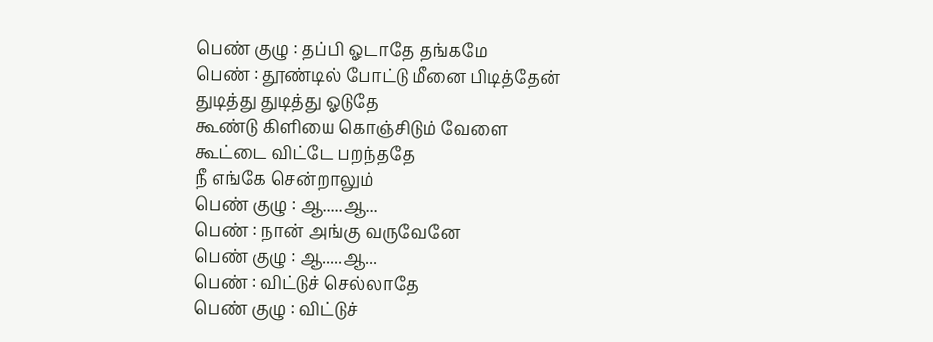பெண் குழு : தப்பி ஓடாதே தங்கமே
பெண் : தூண்டில் போட்டு மீனை பிடித்தேன்
துடித்து துடித்து ஓடுதே
கூண்டு கிளியை கொஞ்சிடும் வேளை
கூட்டை விட்டே பறந்ததே
நீ எங்கே சென்றாலும்
பெண் குழு : ஆ.....ஆ...
பெண் : நான் அங்கு வருவேனே
பெண் குழு : ஆ.....ஆ...
பெண் : விட்டுச் செல்லாதே
பெண் குழு : விட்டுச்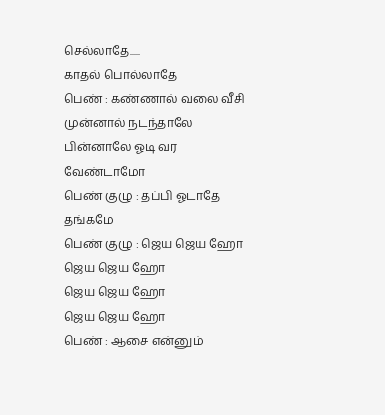செல்லாதே.....
காதல் பொல்லாதே
பெண் : கண்ணால் வலை வீசி முன்னால் நடந்தாலே
பின்னாலே ஓடி வர வேண்டாமோ
பெண் குழு : தப்பி ஓடாதே தங்கமே
பெண் குழு : ஜெய ஜெய ஹோ
ஜெய ஜெய ஹோ
ஜெய ஜெய ஹோ
ஜெய ஜெய ஹோ
பெண் : ஆசை என்னும்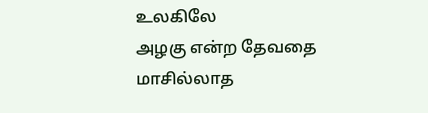உலகிலே
அழகு என்ற தேவதை
மாசில்லாத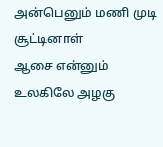அன்பெனும் மணி முடி சூட்டினாள்
ஆசை என்னும் உலகிலே அழகு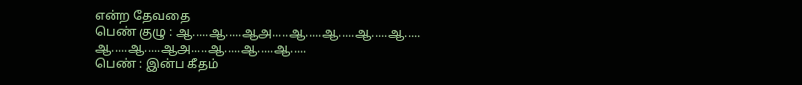என்ற தேவதை
பெண் குழு : ஆ.....ஆ.....ஆஅ.....ஆ.....ஆ.....ஆ.....ஆ.....
ஆ.....ஆ.....ஆஅ.....ஆ.....ஆ.....ஆ.....
பெண் : இன்ப கீதம்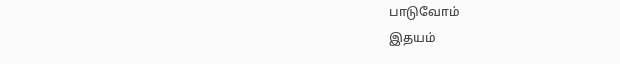பாடுவோம்
இதயம்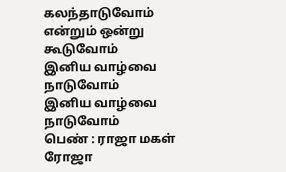கலந்தாடுவோம்
என்றும் ஒன்று கூடுவோம்
இனிய வாழ்வை நாடுவோம்
இனிய வாழ்வை நாடுவோம்
பெண் : ராஜா மகள் ரோஜா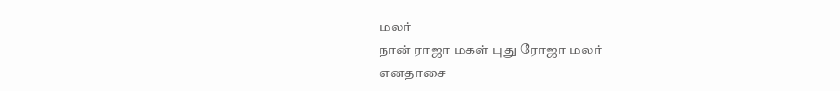மலர்
நான் ராஜா மகள் புது ரோஜா மலர்
எனதாசை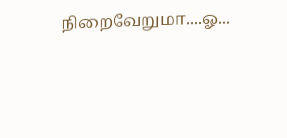நிறைவேறுமா....ஓ...